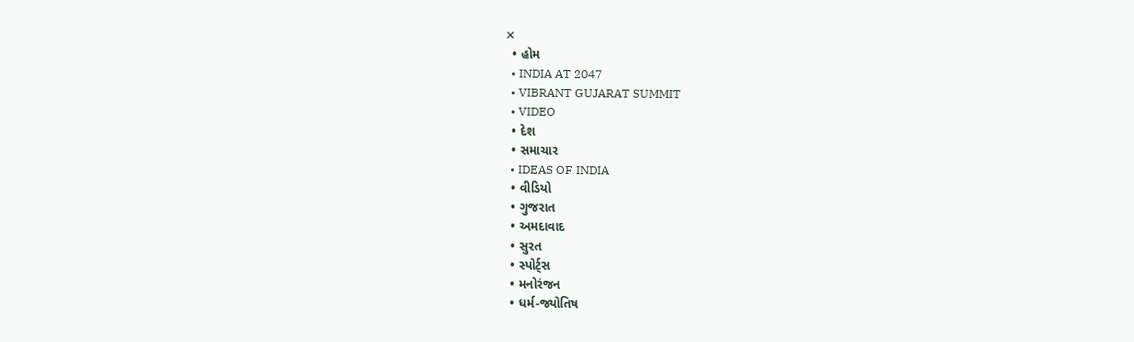✕
  • હોમ
  • INDIA AT 2047
  • VIBRANT GUJARAT SUMMIT
  • VIDEO
  • દેશ
  • સમાચાર
  • IDEAS OF INDIA
  • વીડિયો
  • ગુજરાત
  • અમદાવાદ
  • સુરત
  • સ્પોર્ટ્સ
  • મનોરંજન
  • ધર્મ-જ્યોતિષ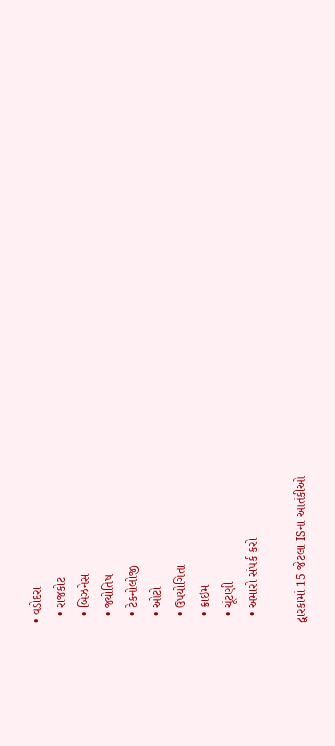• વડોદરા
  • રાજકોટ
  • બિઝનેસ
  • જ્યોતિષ
  • ટેકનોલોજી
  • ઓટો
  • ઉપયોગિતા
  • ક્રાઇમ
  • ચૂંટણી
  • અમારો સંપર્ક કરો

દ્વારકામાં 15 જેટલા ISના આતંકીઓ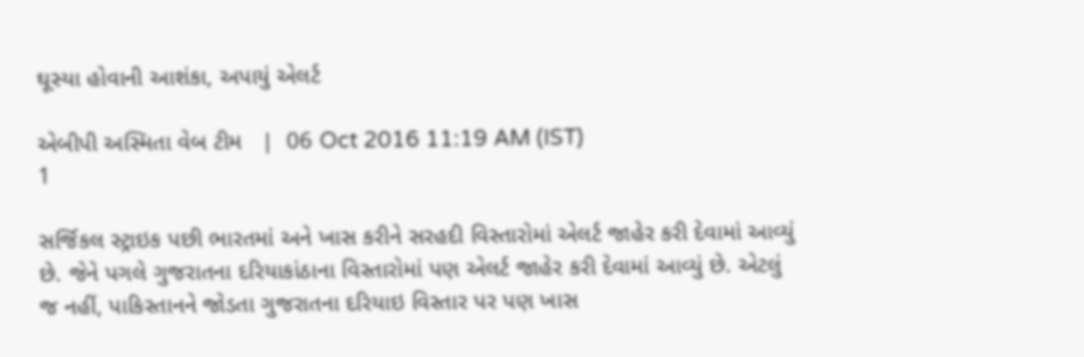ઘૂસ્યા હોવાની આશંકા, અપાયું એલર્ટ

એબીપી અસ્મિતા વેબ ટીમ   |  06 Oct 2016 11:19 AM (IST)
1

સર્જિકલ સ્ટ્રાઇક પછી ભારતમાં અને ખાસ કરીને સરહદી વિસ્તારોમાં એલર્ટ જાહેર કરી દેવામાં આવ્યું છે. જેને પગલે ગુજરાતના દરિયાકાંઠાના વિસ્તારોમાં પણ એલર્ટ જાહેર કરી દેવામાં આવ્યું છે. એટલું જ નહીં, પાકિસ્તાનને જોડતા ગુજરાતના દરિયાઇ વિસ્તાર પર પણ ખાસ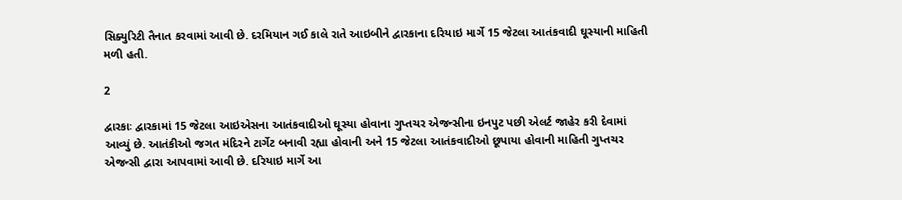સિક્યુરિટી તૈનાત કરવામાં આવી છે. દરમિયાન ગઈ કાલે રાતે આઇબીને દ્વારકાના દરિયાઇ માર્ગે 15 જેટલા આતંકવાદી ઘૂસ્યાની માહિતી મળી હતી.

2

દ્વારકાઃ દ્વારકામાં 15 જેટલા આઇએસના આતંકવાદીઓ ઘૂસ્યા હોવાના ગુપ્તચર એજન્સીના ઇનપુટ પછી એલર્ટ જાહેર કરી દેવામાં આવ્યું છે. આતંકીઓ જગત મંદિરને ટાર્ગેટ બનાવી રહ્યા હોવાની અને 15 જેટલા આતંકવાદીઓ છૂપાયા હોવાની માહિતી ગુપ્તચર એજન્સી દ્વારા આપવામાં આવી છે. દરિયાઇ માર્ગે આ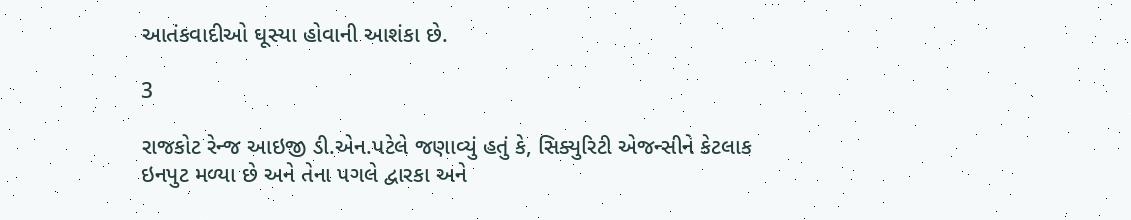આતંકવાદીઓ ઘૂસ્યા હોવાની આશંકા છે.

3

રાજકોટ રેન્જ આઇજી ડી.એન.પટેલે જણાવ્યું હતું કે, સિક્યુરિટી એજન્સીને કેટલાક ઇનપુટ મળ્યા છે અને તેના પગલે દ્વારકા અને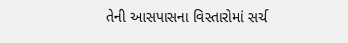તેની આસપાસના વિસ્તારોમાં સર્ચ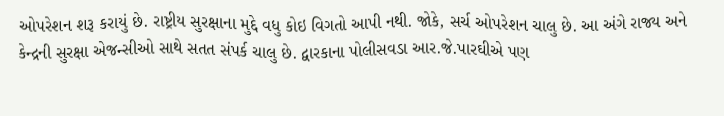ઓપરેશન શરૂ કરાયું છે. રાષ્ટ્રીય સુરક્ષાના મુદ્દે વધુ કોઇ વિગતો આપી નથી. જોકે, સર્ચ ઓપરેશન ચાલુ છે. આ અંગે રાજ્ય અને કેન્દ્રની સુરક્ષા એજન્સીઓ સાથે સતત સંપર્ક ચાલુ છે. દ્વારકાના પોલીસવડા આર.જે.પારઘીએ પણ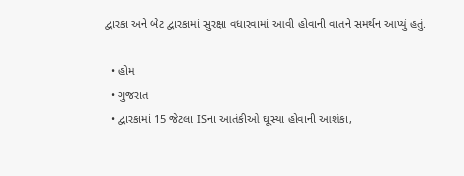દ્વારકા અને બેટ દ્વારકામાં સુરક્ષા વધારવામાં આવી હોવાની વાતને સમર્થન આપ્યું હતું.

  • હોમ
  • ગુજરાત
  • દ્વારકામાં 15 જેટલા ISના આતંકીઓ ઘૂસ્યા હોવાની આશંકા,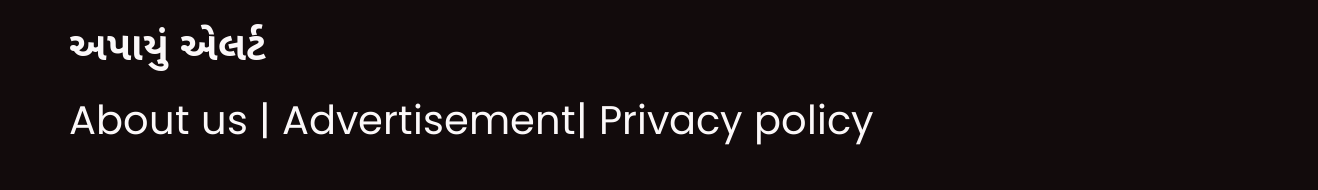અપાયું એલર્ટ
About us | Advertisement| Privacy policy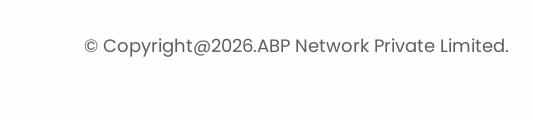© Copyright@2026.ABP Network Private Limited.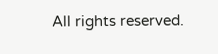All rights reserved.